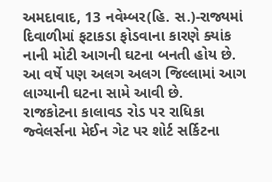અમદાવાદ, 13 નવેમ્બર(હિ. સ.)-રાજ્યમાં દિવાળીમાં ફટાકડા ફોડવાના કારણે ક્યાંક નાની મોટી આગની ઘટના બનતી હોય છે. આ વર્ષે પણ અલગ અલગ જિલ્લામાં આગ લાગ્યાની ઘટના સામે આવી છે.
રાજકોટના કાલાવડ રોડ પર રાધિકા જ્વેલર્સના મેઈન ગેટ પર શોર્ટ સર્કિટના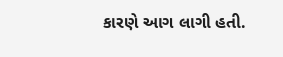કારણે આગ લાગી હતી.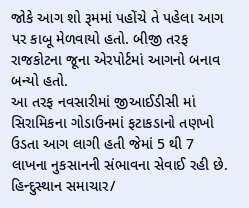જોકે આગ શો રૂમમાં પહોંચે તે પહેલા આગ પર કાબૂ મેળવાયો હતો. બીજી તરફ રાજકોટના જૂના એરપોર્ટમાં આગનો બનાવ બન્યો હતો.
આ તરફ નવસારીમાં જીઆઈડીસી માં સિરામિકના ગોડાઉનમાં ફટાકડાનો તણખો ઉડતા આગ લાગી હતી જેમાં 5 થી 7 લાખના નુકસાનની સંભાવના સેવાઈ રહી છે.
હિન્દુસ્થાન સમાચાર/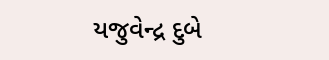યજુવેન્દ્ર દુબે